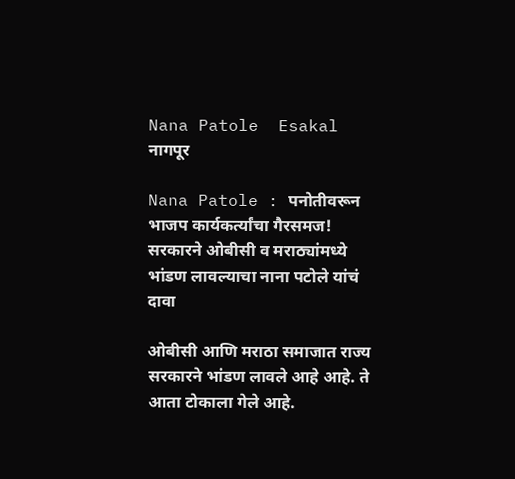Nana Patole  Esakal
नागपूर

Nana Patole : पनोतीवरून भाजप कार्यकर्त्यांचा गैरसमज! सरकारने ओबीसी व मराठ्यांमध्ये भांडण लावल्याचा नाना पटोले यांचं दावा

ओबीसी आणि मराठा समाजात राज्य सरकारने भांडण लावले आहे आहे. ते आता टोकाला गेले आहे.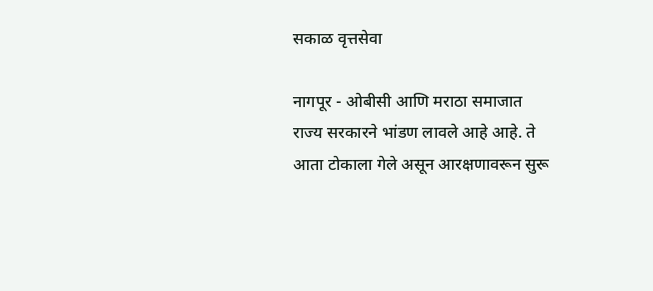सकाळ वृत्तसेवा

नागपूर - ओबीसी आणि मराठा समाजात राज्य सरकारने भांडण लावले आहे आहे. ते आता टोकाला गेले असून आरक्षणावरून सुरू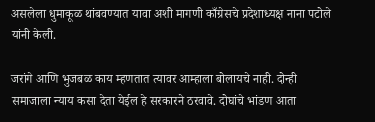असलेला धुमाकूळ थांबवण्यात यावा अशी मागणी काँग्रेसचे प्रदेशाध्यक्ष नाना पटोले यांनी केली.

जरांगे आणि भुजबळ काय म्हणतात त्यावर आम्हाला बोलायचे नाही. दोन्ही समाजाला न्याय कसा देता येईल हे सरकारने ठरवावे. दोघांचे भांडण आता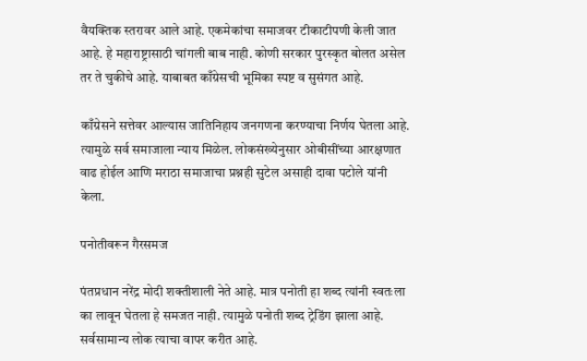वैयक्तिक स्तरावर आले आहे. एकमेकांचा समाजवर टीकाटीपणी केली जात आहे. हे महाराष्ट्रासाठी चांगली बाब नाही. कोणी सरकार पुरस्कृत बोलत असेल तर ते चुकीचे आहे. याबाबत काँग्रेसची भूमिका स्पष्ट व सुसंगत आहे.

काँग्रेसने सत्तेवर आल्यास जातिनिहाय जनगणना करण्याचा निर्णय घेतला आहे. त्यामुळे सर्व समाजाला न्याय मिळेल. लोकसंख्येनुसार ओबीसींच्या आरक्षणात वाढ होईल आणि मराठा समाजाचा प्रश्नही सुटेल असाही दावा पटोले यांनी केला.

पनोतीवरून गैरसमज

पंतप्रधान नरेंद्र मोदी शक्तीशाली नेते आहे. मात्र पनोती हा शब्द त्यांनी स्वतःला का लावून घेतला हे समजत नाही. त्यामुळे पनोती शब्द ट्रेडिंग झाला आहे. सर्वसामान्य लोक त्याचा वापर करीत आहे.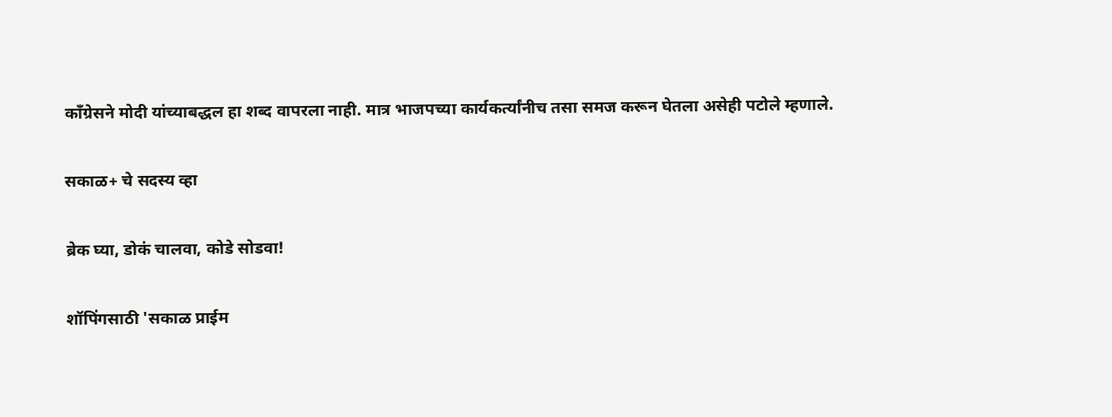काँग्रेसने मोदी यांच्याबद्धल हा शब्द वापरला नाही. मात्र भाजपच्या कार्यकर्त्यांनीच तसा समज करून घेतला असेही पटोले म्हणाले.

सकाळ+ चे सदस्य व्हा

ब्रेक घ्या, डोकं चालवा, कोडे सोडवा!

शॉपिंगसाठी 'सकाळ प्राईम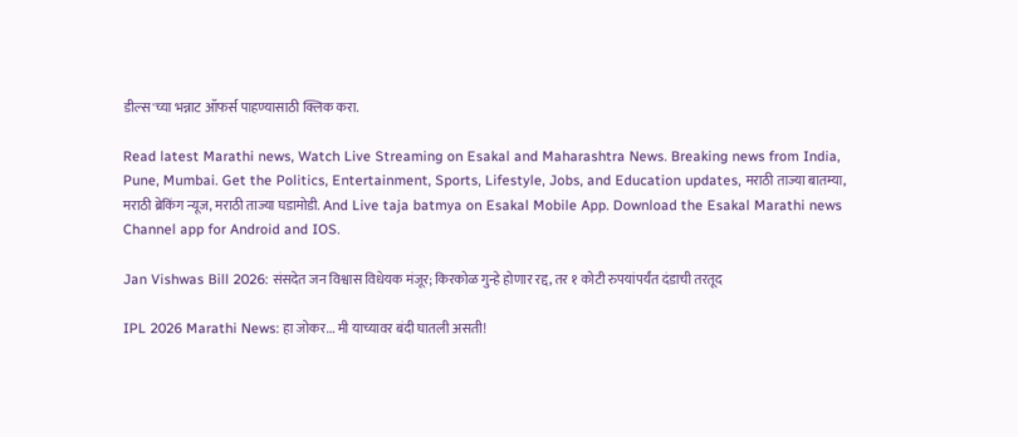डील्स'च्या भन्नाट ऑफर्स पाहण्यासाठी क्लिक करा.

Read latest Marathi news, Watch Live Streaming on Esakal and Maharashtra News. Breaking news from India, Pune, Mumbai. Get the Politics, Entertainment, Sports, Lifestyle, Jobs, and Education updates, मराठी ताज्या बातम्या, मराठी ब्रेकिंग न्यूज, मराठी ताज्या घडामोडी. And Live taja batmya on Esakal Mobile App. Download the Esakal Marathi news Channel app for Android and IOS.

Jan Vishwas Bill 2026: संसदेत जन विश्वास विधेयक मंजूर; किरकोळ गुन्हे होणार रद्द, तर १ कोटी रुपयांपर्यंत दंडाची तरतूद

IPL 2026 Marathi News: हा जोकर... मी याच्यावर बंदी घातली असती!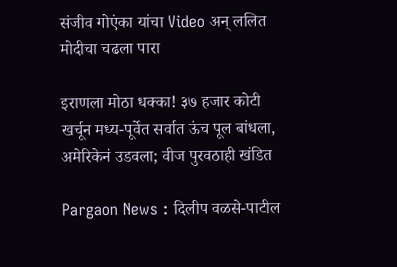संजीव गोएंका यांचा Video अन् ललित मोदीचा चढला पारा

इराणला मोठा धक्का! ३७ हजार कोटी खर्चून मध्य-पूर्वेत सर्वात ऊंच पूल बांधला, अमेरिकेनं उडवला; वीज पुरवठाही खंडित

Pargaon News : दिलीप वळसे-पाटील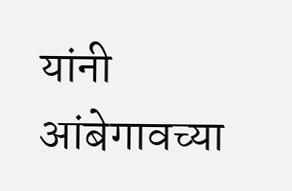यांनी आंबेगावच्या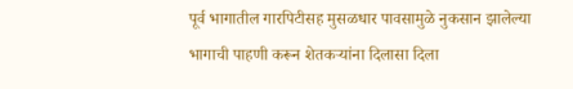पूर्व भागातील गारपिटीसह मुसळधार पावसामुळे नुकसान झालेल्या भागाची पाहणी करून शेतकऱ्यांना दिलासा दिला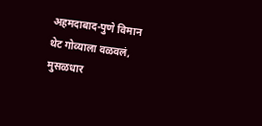अहमदाबाद-पुणे विमान थेट गोव्याला वळवलं, मुसळधार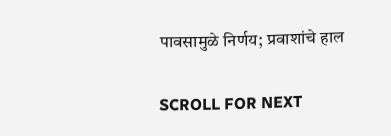पावसामुळे निर्णय; प्रवाशांचे हाल

SCROLL FOR NEXT